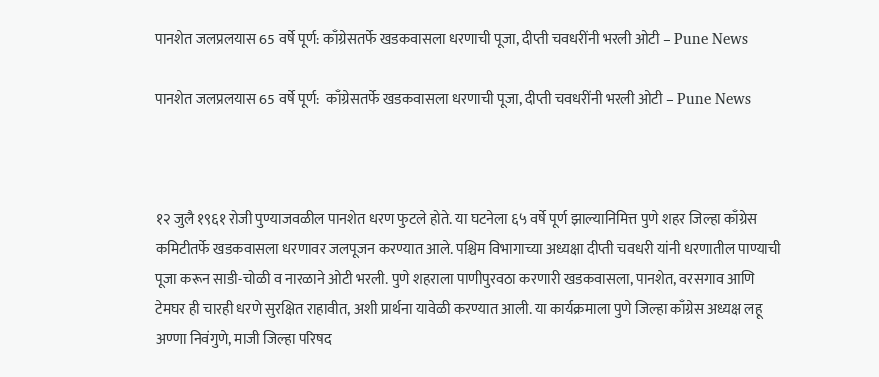पानशेत जलप्रलयास 65 वर्षे पूर्ण: काँग्रेसतर्फे खडकवासला धरणाची पूजा, दीप्ती चवधरींनी भरली ओटी – Pune News

पानशेत जलप्रलयास 65 वर्षे पूर्ण:  काँग्रेसतर्फे खडकवासला धरणाची पूजा, दीप्ती चवधरींनी भरली ओटी – Pune News



१२ जुलै १९६१ रोजी पुण्याजवळील पानशेत धरण फुटले होते. या घटनेला ६५ वर्षे पूर्ण झाल्यानिमित्त पुणे शहर जिल्हा काँग्रेस कमिटीतर्फे खडकवासला धरणावर जलपूजन करण्यात आले. पश्चिम विभागाच्या अध्यक्षा दीप्ती चवधरी यांनी धरणातील पाण्याची पूजा करून साडी-चोळी व नारळाने ओटी भरली. पुणे शहराला पाणीपुरवठा करणारी खडकवासला, पानशेत, वरसगाव आणि टेमघर ही चारही धरणे सुरक्षित राहावीत, अशी प्रार्थना यावेळी करण्यात आली. या कार्यक्रमाला पुणे जिल्हा काँग्रेस अध्यक्ष लहू अण्णा निवंगुणे, माजी जिल्हा परिषद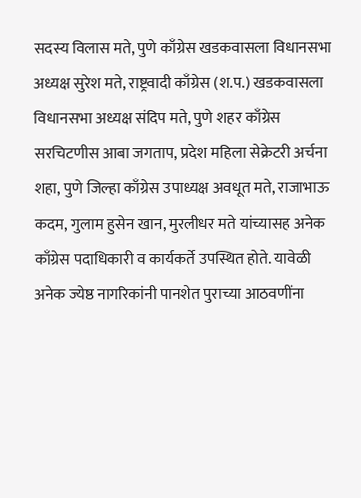सदस्य विलास मते, पुणे काँग्रेस खडकवासला विधानसभा अध्यक्ष सुरेश मते, राष्ट्रवादी काँग्रेस (श.प.) खडकवासला विधानसभा अध्यक्ष संदिप मते, पुणे शहर काँग्रेस सरचिटणीस आबा जगताप, प्रदेश महिला सेक्रेटरी अर्चना शहा, पुणे जिल्हा काँग्रेस उपाध्यक्ष अवधूत मते, राजाभाऊ कदम, गुलाम हुसेन खान, मुरलीधर मते यांच्यासह अनेक काँग्रेस पदाधिकारी व कार्यकर्ते उपस्थित होते. यावेळी अनेक ज्येष्ठ नागरिकांनी पानशेत पुराच्या आठवणींना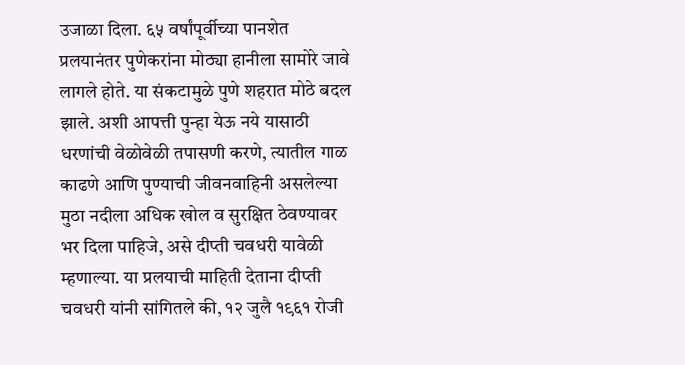उजाळा दिला. ६५ वर्षांपूर्वीच्या पानशेत प्रलयानंतर पुणेकरांना मोठ्या हानीला सामोरे जावे लागले होते. या संकटामुळे पुणे शहरात मोठे बदल झाले. अशी आपत्ती पुन्हा येऊ नये यासाठी धरणांची वेळोवेळी तपासणी करणे, त्यातील गाळ काढणे आणि पुण्याची जीवनवाहिनी असलेल्या मुठा नदीला अधिक खोल व सुरक्षित ठेवण्यावर भर दिला पाहिजे, असे दीप्ती चवधरी यावेळी म्हणाल्या. या प्रलयाची माहिती देताना दीप्ती चवधरी यांनी सांगितले की, १२ जुलै १९६१ रोजी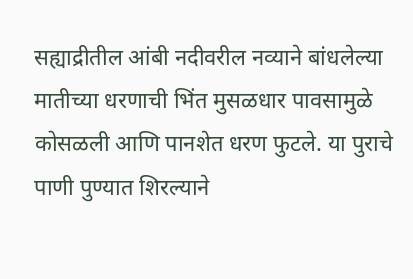सह्याद्रीतील आंबी नदीवरील नव्याने बांधलेल्या मातीच्या धरणाची भिंत मुसळधार पावसामुळे कोसळली आणि पानशेत धरण फुटले. या पुराचे पाणी पुण्यात शिरल्याने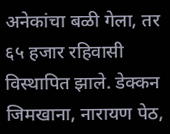अनेकांचा बळी गेला, तर ६५ हजार रहिवासी विस्थापित झाले. डेक्कन जिमखाना, नारायण पेठ,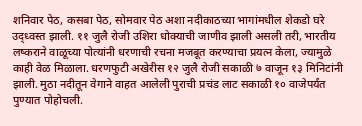शनिवार पेठ, कसबा पेठ, सोमवार पेठ अशा नदीकाठच्या भागांमधील शेकडो घरे उद्ध्वस्त झाली. ११ जुलै रोजी उशिरा धोक्याची जाणीव झाली असली तरी, भारतीय लष्कराने वाळूच्या पोत्यांनी धरणाची रचना मजबूत करण्याचा प्रयत्न केला, ज्यामुळे काही वेळ मिळाला. धरणफुटी अखेरीस १२ जुलै रोजी सकाळी ७ वाजून १३ मिनिटांनी झाली. मुठा नदीतून वेगाने वाहत आलेली पुराची प्रचंड लाट सकाळी १० वाजेपर्यंत पुण्यात पोहोचली.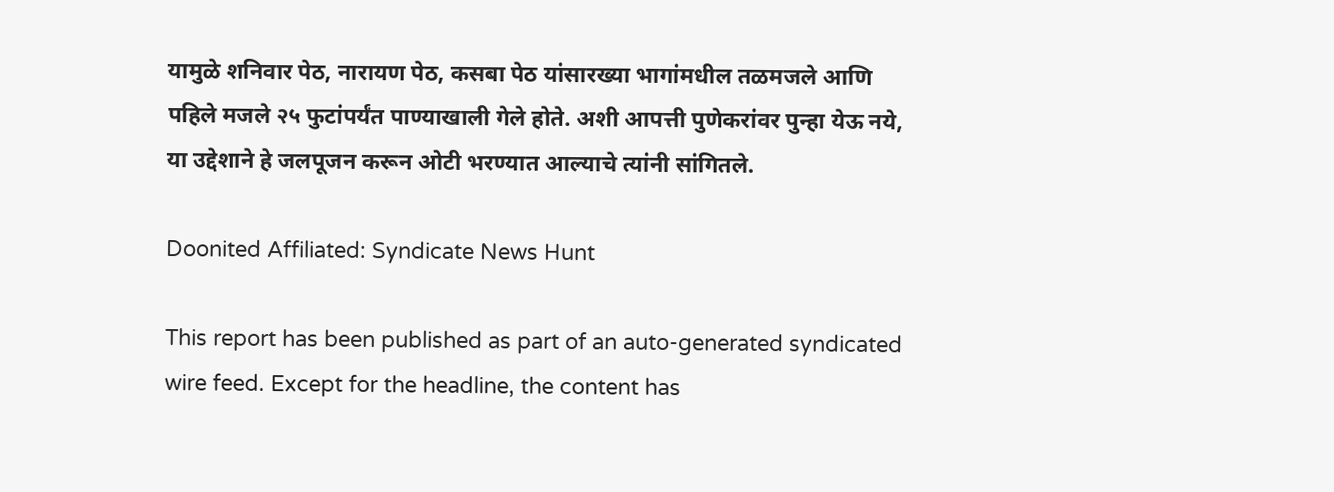यामुळे शनिवार पेठ, नारायण पेठ, कसबा पेठ यांसारख्या भागांमधील तळमजले आणि पहिले मजले २५ फुटांपर्यंत पाण्याखाली गेले होते. अशी आपत्ती पुणेकरांवर पुन्हा येऊ नये, या उद्देशाने हे जलपूजन करून ओटी भरण्यात आल्याचे त्यांनी सांगितले.

Doonited Affiliated: Syndicate News Hunt

This report has been published as part of an auto-generated syndicated wire feed. Except for the headline, the content has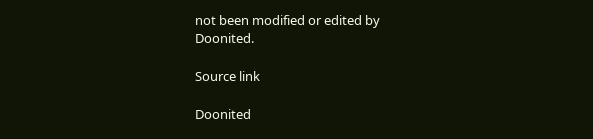not been modified or edited by Doonited.

Source link

Doonited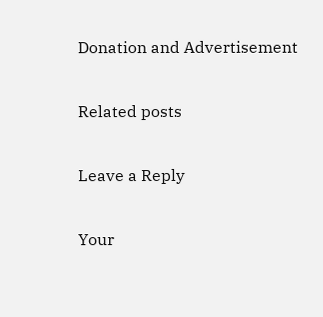Donation and Advertisement

Related posts

Leave a Reply

Your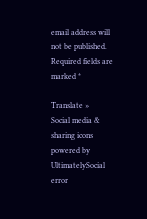email address will not be published. Required fields are marked *

Translate »
Social media & sharing icons powered by UltimatelySocial
error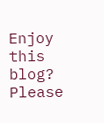Enjoy this blog? Please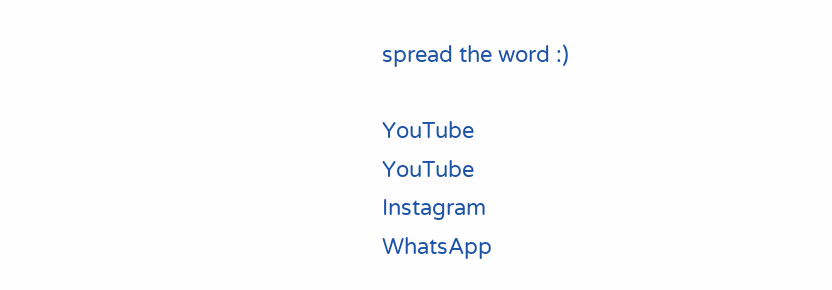spread the word :)

YouTube
YouTube
Instagram
WhatsApp